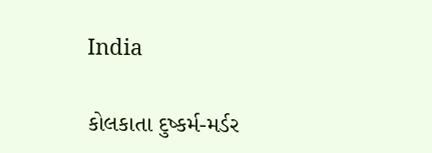India

કોલકાતા દુષ્કર્મ-મર્ડર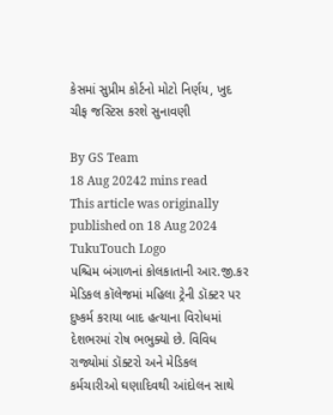કેસમાં સુપ્રીમ કોર્ટનો મોટો નિર્ણય, ખુદ ચીફ જસ્ટિસ કરશે સુનાવણી

By GS Team
18 Aug 20242 mins read
This article was originally published on 18 Aug 2024
TukuTouch Logo
પશ્ચિમ બંગાળનાં કોલકાતાની આર.જી.કર મેડિકલ કૉલેજમાં મહિલા ટ્રેની ડૉક્ટર પર દુષ્કર્મ કરાયા બાદ હત્યાના વિરોધમાં દેશભરમાં રોષ ભભુક્યો છે. વિવિધ રાજ્યોમાં ડૉક્ટરો અને મેડિકલ કર્મચારીઓ ઘણાદિવથી આંદોલન સાથે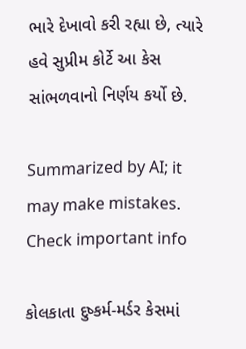ભારે દેખાવો કરી રહ્યા છે, ત્યારે હવે સુપ્રીમ કોર્ટે આ કેસ સાંભળવાનો નિર્ણય કર્યો છે.

Summarized by AI; it may make mistakes. Check important info

કોલકાતા દુષ્કર્મ-મર્ડર કેસમાં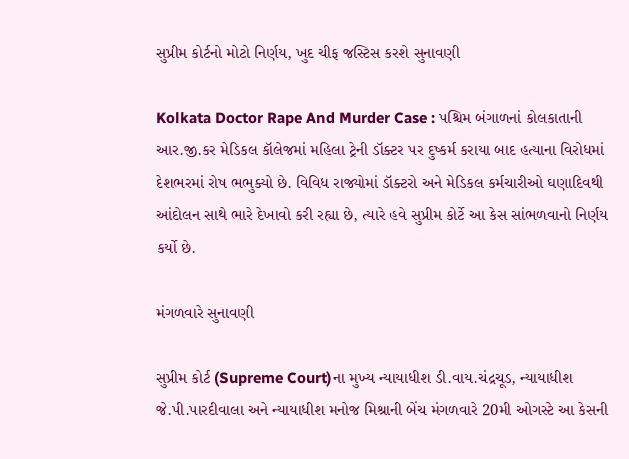સુપ્રીમ કોર્ટનો મોટો નિર્ણય, ખુદ ચીફ જસ્ટિસ કરશે સુનાવણી

Kolkata Doctor Rape And Murder Case : પશ્ચિમ બંગાળનાં કોલકાતાની આર.જી.કર મેડિકલ કૉલેજમાં મહિલા ટ્રેની ડૉક્ટર પર દુષ્કર્મ કરાયા બાદ હત્યાના વિરોધમાં દેશભરમાં રોષ ભભુક્યો છે. વિવિધ રાજ્યોમાં ડૉક્ટરો અને મેડિકલ કર્મચારીઓ ઘણાદિવથી આંદોલન સાથે ભારે દેખાવો કરી રહ્યા છે, ત્યારે હવે સુપ્રીમ કોર્ટે આ કેસ સાંભળવાનો નિર્ણય કર્યો છે.

મંગળવારે સુનાવણી

સુપ્રીમ કોર્ટ (Supreme Court)ના મુખ્ય ન્યાયાધીશ ડી.વાય.ચંદ્રચૂડ, ન્યાયાધીશ જે.પી.પારદીવાલા અને ન્યાયાધીશ મનોજ મિશ્રાની બેંચ મંગળવારે 20મી ઓગસ્ટે આ કેસની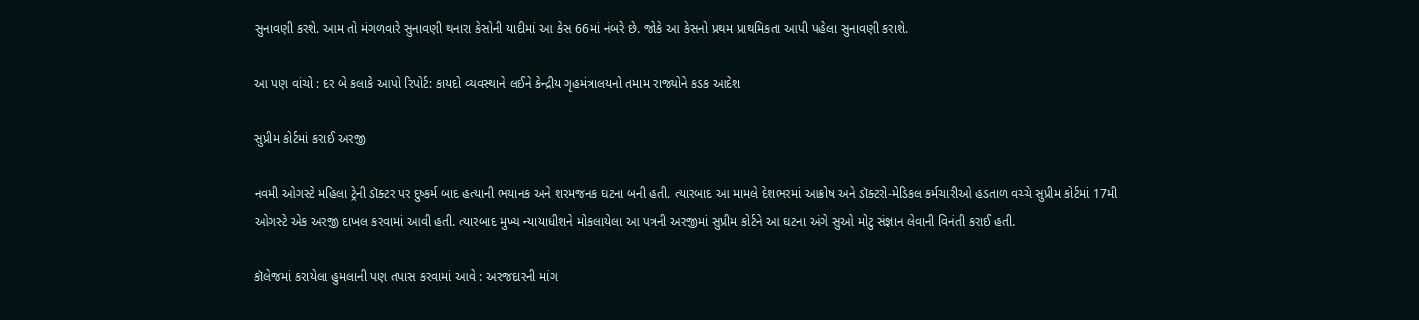સુનાવણી કરશે. આમ તો મંગળવારે સુનાવણી થનારા કેસોની યાદીમાં આ કેસ 66માં નંબરે છે. જોકે આ કેસનો પ્રથમ પ્રાથમિકતા આપી પહેલા સુનાવણી કરાશે.

આ પણ વાંચો : દર બે કલાકે આપો રિપોર્ટ: કાયદો વ્યવસ્થાને લઈને કેન્દ્રીય ગૃહમંત્રાલયનો તમામ રાજ્યોને કડક આદેશ

સુપ્રીમ કોર્ટમાં કરાઈ અરજી

નવમી ઓગસ્ટે મહિલા ટ્રેની ડૉક્ટર પર દુષ્કર્મ બાદ હત્યાની ભયાનક અને શરમજનક ઘટના બની હતી. ત્યારબાદ આ મામલે દેશભરમાં આક્રોષ અને ડૉક્ટરો-મેડિકલ કર્મચારીઓ હડતાળ વચ્ચે સુપ્રીમ કોર્ટમાં 17મી ઓગસ્ટે એક અરજી દાખલ કરવામાં આવી હતી. ત્યારબાદ મુખ્ય ન્યાયાધીશને મોકલાયેલા આ પત્રની અરજીમાં સુપ્રીમ કોર્ટને આ ઘટના અંગે સુઓ મોટુ સંજ્ઞાન લેવાની વિનંતી કરાઈ હતી.

કૉલેજમાં કરાયેલા હુમલાની પણ તપાસ કરવામાં આવે : અરજદારની માંગ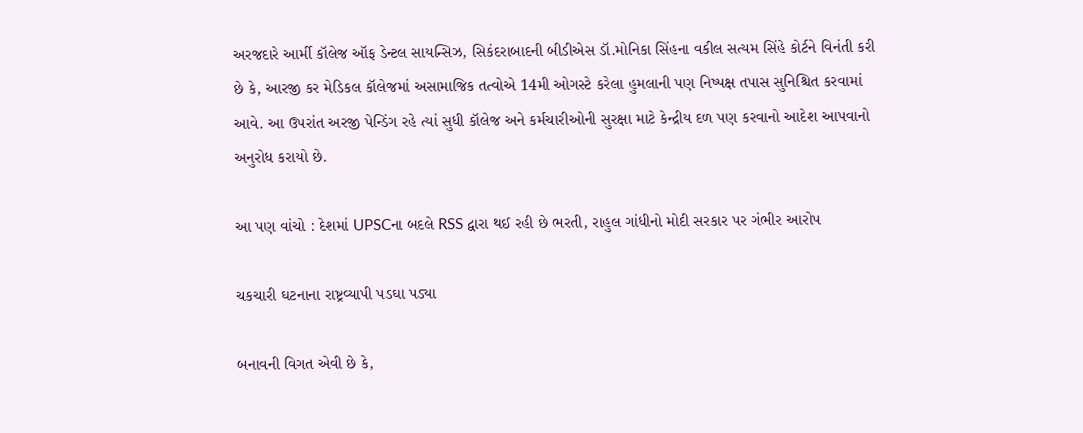અરજદારે આર્મી કૉલેજ ઑફ ડેન્ટલ સાયન્સિઝ, સિકંદરાબાદની બીડીએસ ડૉ.મોનિકા સિંહના વકીલ સત્યમ સિંહે કોર્ટને વિનંતી કરી છે કે, આરજી કર મેડિકલ કૉલેજમાં અસામાજિક તત્વોએ 14મી ઓગસ્ટે કરેલા હુમલાની પણ નિષ્પક્ષ તપાસ સુનિશ્ચિત કરવામાં આવે. આ ઉપરાંત અરજી પેન્ડિંગ રહે ત્યાં સુધી કૉલેજ અને કર્મચારીઓની સુરક્ષા માટે કેન્દ્રીય દળ પણ કરવાનો આદેશ આપવાનો અનુરોધ કરાયો છે.

આ પણ વાંચો : દેશમાં UPSCના બદલે RSS દ્વારા થઈ રહી છે ભરતી, રાહુલ ગાંધીનો મોદી સરકાર પર ગંભીર આરોપ

ચકચારી ઘટનાના રાષ્ટ્રવ્યાપી પડઘા પડ્યા

બનાવની વિગત એવી છે કે,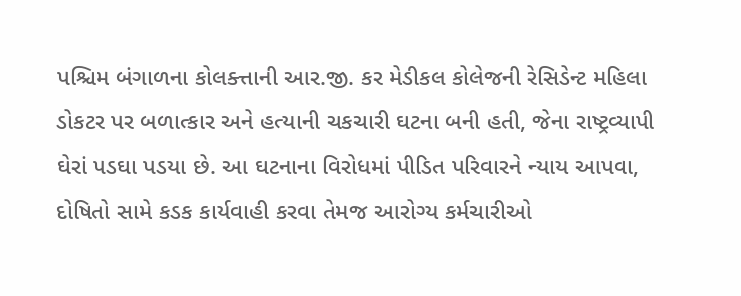પશ્ચિમ બંગાળના કોલક્ત્તાની આર.જી. કર મેડીકલ કોલેજની રેસિડેન્ટ મહિલા ડોકટર પર બળાત્કાર અને હત્યાની ચકચારી ઘટના બની હતી, જેના રાષ્ટ્રવ્યાપી ઘેરાં પડઘા પડયા છે. આ ઘટનાના વિરોધમાં પીડિત પરિવારને ન્યાય આપવા, દોષિતો સામે કડક કાર્યવાહી કરવા તેમજ આરોગ્ય કર્મચારીઓ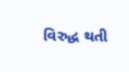વિરુદ્ધ થતી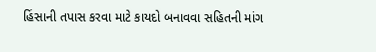હિંસાની તપાસ કરવા માટે કાયદો બનાવવા સહિતની માંગ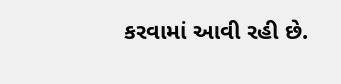કરવામાં આવી રહી છે.